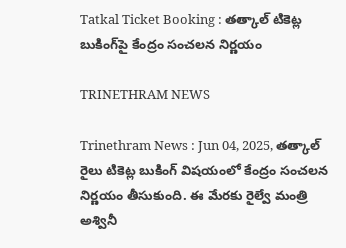Tatkal Ticket Booking : తత్కాల్ టికెట్ల బుకింగ్‌పై కేంద్రం సంచలన నిర్ణయం

TRINETHRAM NEWS

Trinethram News : Jun 04, 2025, తత్కాల్‌ రైలు టికెట్ల బుకింగ్ విషయంలో కేంద్రం సంచలన నిర్ణయం తీసుకుంది. ఈ మేరకు రైల్వే మంత్రి అశ్వినీ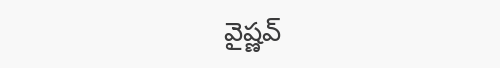వైష్ణవ్‌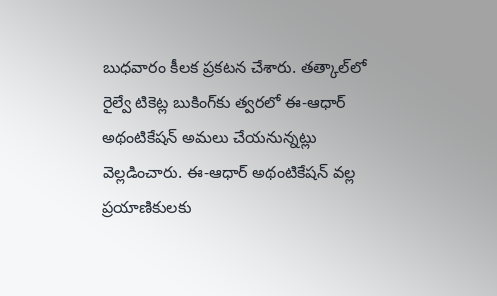బుధవారం కీలక ప్రకటన చేశారు. తత్కాల్‌లో రైల్వే టికెట్ల బుకింగ్‌కు త్వరలో ఈ-ఆధార్‌ అథంటికేషన్‌ అమలు చేయనున్నట్లు వెల్లడించారు. ఈ-ఆధార్‌ అథంటికేషన్‌ వల్ల ప్రయాణికులకు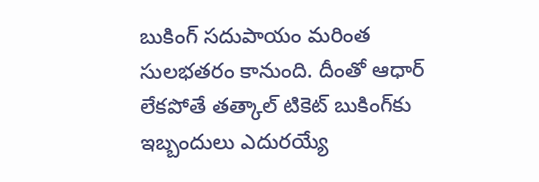బుకింగ్ సదుపాయం మరింత సులభతరం కానుంది. దీంతో ఆధార్ లేకపోతే తత్కాల్ టికెట్ బుకింగ్‌కు ఇబ్బందులు ఎదురయ్యే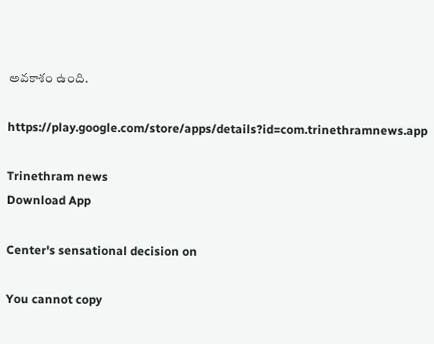అవకాశం ఉంది.

https://play.google.com/store/apps/details?id=com.trinethramnews.app

Trinethram news
Download App

Center's sensational decision on

You cannot copy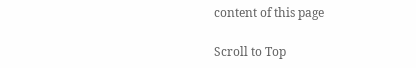content of this page

Scroll to Top